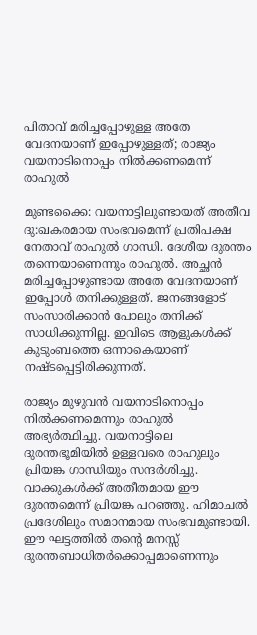പിതാവ് മരിച്ചപ്പോഴുള്ള അതേ വേദനയാണ് ഇപ്പോഴുള്ളത്; രാജ്യം വയനാടിനൊപ്പം നില്‍ക്കണമെന്ന് രാഹുല്‍

മുണ്ടക്കൈ: വയനാട്ടിലുണ്ടായത് അതീവ ദു:ഖകരമായ സംഭവമെന്ന് പ്രതിപക്ഷ നേതാവ് രാഹുല്‍ ഗാന്ധി. ദേശീയ ദുരന്തം തന്നെയാണെന്നും രാഹുല്‍. അച്ഛന്‍ മരിച്ചപ്പോഴുണ്ടായ അതേ വേദനയാണ് ഇപ്പോള്‍ തനിക്കുള്ളത്. ജനങ്ങളോട് സംസാരിക്കാന്‍ പോലും തനിക്ക് സാധിക്കുന്നില്ല. ഇവിടെ ആളുകള്‍ക്ക് കുടുംബത്തെ ഒന്നാകെയാണ് നഷ്ടപ്പെട്ടിരിക്കുന്നത്.

രാജ്യം മുഴുവന്‍ വയനാടിനൊപ്പം നില്‍ക്കണമെന്നും രാഹുല്‍ അഭ്യര്‍ത്ഥിച്ചു. വയനാട്ടിലെ ദുരന്തഭൂമിയില്‍ ഉള്ളവരെ രാഹുലും പ്രിയങ്ക ഗാന്ധിയും സന്ദര്‍ശിച്ചു. വാക്കുകള്‍ക്ക് അതീതമായ ഈ ദുരന്തമെന്ന് പ്രിയങ്ക പറഞ്ഞു. ഹിമാചല്‍ പ്രദേശിലും സമാനമായ സംഭവമുണ്ടായി. ഈ ഘട്ടത്തില്‍ തന്റെ മനസ്സ് ദുരന്തബാധിതര്‍ക്കൊപ്പമാണെന്നും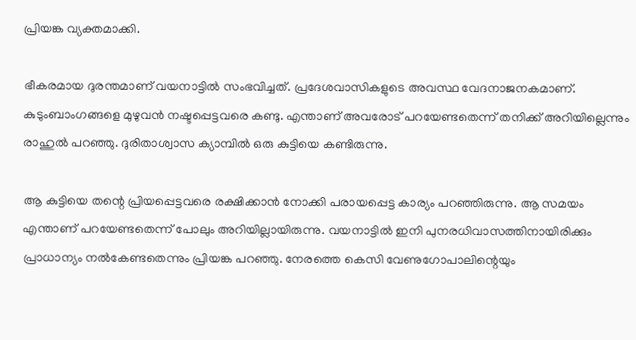പ്രിയങ്ക വ്യക്തമാക്കി.

ഭീകരമായ ദുരന്തമാണ് വയനാട്ടില്‍ സംഭവിച്ചത്. പ്രദേശവാസികളുടെ അവസ്ഥ വേദനാജനകമാണ്. കുടുംബാംഗങ്ങളെ മുഴുവന്‍ നഷ്ടപ്പെട്ടവരെ കണ്ടു. എന്താണ് അവരോട് പറയേണ്ടതെന്ന് തനിക്ക് അറിയില്ലെന്നും രാഹുല്‍ പറഞ്ഞു. ദുരിതാശ്വാസ ക്യാമ്പില്‍ ഒരു കുട്ടിയെ കണ്ടിരുന്നു.

ആ കുട്ടിയെ തന്റെ പ്രിയപ്പെട്ടവരെ രക്ഷിക്കാന്‍ നോക്കി പരായപ്പെട്ട കാര്യം പറഞ്ഞിരുന്നു. ആ സമയം എന്താണ് പറയേണ്ടതെന്ന് പോലും അറിയില്ലായിരുന്നു. വയനാട്ടില്‍ ഇനി പുനരധിവാസത്തിനായിരിക്കും പ്രാധാന്യം നല്‍കേണ്ടതെന്നും പ്രിയങ്ക പറഞ്ഞു. നേരത്തെ കെസി വേണുഗോപാലിന്റെയും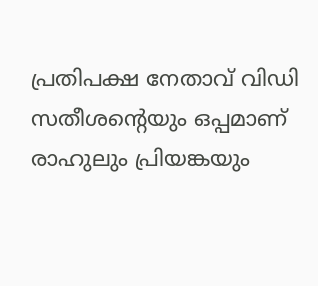പ്രതിപക്ഷ നേതാവ് വിഡി സതീശന്റെയും ഒപ്പമാണ് രാഹുലും പ്രിയങ്കയും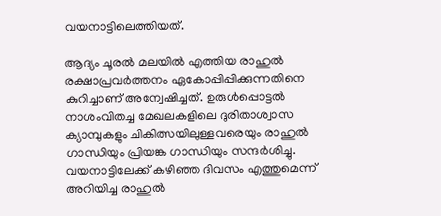വയനാട്ടിലെത്തിയത്.

ആദ്യം ചൂരല്‍ മലയില്‍ എത്തിയ രാഹുല്‍ രക്ഷാപ്രവര്‍ത്തനം ഏകോപ്പിപ്പിക്കുന്നതിനെ കുറിച്ചാണ് അന്വേഷിച്ചത്. ഉരുള്‍പ്പൊട്ടല്‍ നാശംവിതച്ച മേഖലകളിലെ ദുരിതാശ്വാസ ക്യാമ്പുകളും ചികിത്സയിലുള്ളവരെയും രാഹുല്‍ ഗാന്ധിയും പ്രിയങ്ക ഗാന്ധിയും സന്ദര്‍ശിച്ചു. വയനാട്ടിലേക്ക് കഴിഞ്ഞ ദിവസം എത്തുമെന്ന് അറിയിച്ച രാഹുല്‍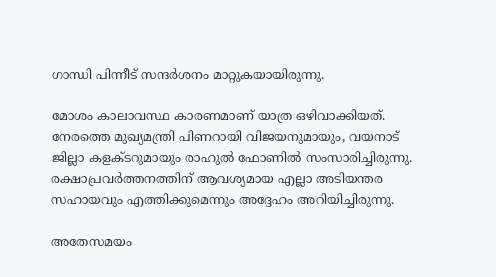ഗാന്ധി പിന്നീട് സന്ദര്‍ശനം മാറ്റുകയായിരുന്നു.

മോശം കാലാവസ്ഥ കാരണമാണ് യാത്ര ഒഴിവാക്കിയത്. നേരത്തെ മുഖ്യമന്ത്രി പിണറായി വിജയനുമായും, വയനാട് ജില്ലാ കളക്ടറുമായും രാഹുല്‍ ഫോണില്‍ സംസാരിച്ചിരുന്നു. രക്ഷാപ്രവര്‍ത്തനത്തിന് ആവശ്യമായ എല്ലാ അടിയന്തര സഹായവും എത്തിക്കുമെന്നും അദ്ദേഹം അറിയിച്ചിരുന്നു.

അതേസമയം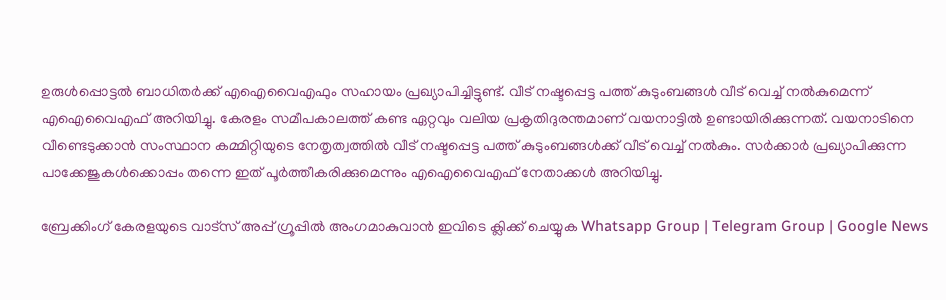ഉരുള്‍പ്പൊട്ടല്‍ ബാധിതര്‍ക്ക് എഐവൈഎഫും സഹായം പ്രഖ്യാപിച്ചിട്ടുണ്ട്. വീട് നഷ്ടപ്പെട്ട പത്ത് കുടുംബങ്ങള്‍ വീട് വെച്ച് നല്‍കുമെന്ന് എഐവൈഎഫ് അറിയിച്ചു. കേരളം സമീപകാലത്ത് കണ്ട ഏറ്റവും വലിയ പ്രകൃതിദുരന്തമാണ് വയനാട്ടില്‍ ഉണ്ടായിരിക്കുന്നത്. വയനാടിനെ വീണ്ടെടുക്കാന്‍ സംസ്ഥാന കമ്മിറ്റിയുടെ നേതൃത്വത്തില്‍ വീട് നഷ്ടപ്പെട്ട പത്ത് കുടുംബങ്ങള്‍ക്ക് വീട് വെച്ച് നല്‍കും. സര്‍ക്കാര്‍ പ്രഖ്യാപിക്കുന്ന പാക്കേജുകള്‍ക്കൊപ്പം തന്നെ ഇത് പൂര്‍ത്തീകരിക്കുമെന്നും എഐവൈഎഫ് നേതാക്കള്‍ അറിയിച്ചു.

ബ്രേക്കിംഗ് കേരളയുടെ വാട്സ് അപ്പ് ഗ്രൂപ്പിൽ അംഗമാകുവാൻ ഇവിടെ ക്ലിക്ക് ചെയ്യുക Whatsapp Group | Telegram Group | Google News